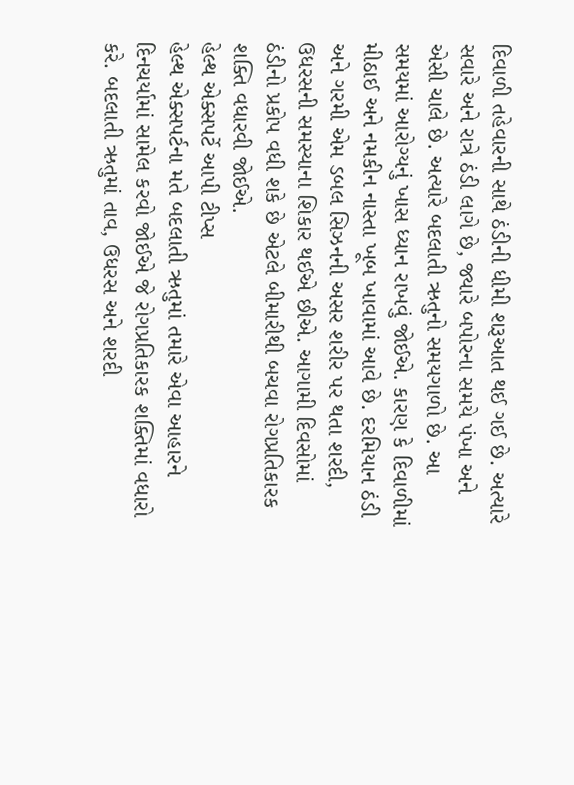દિવાળી તહેવારની સાથે ઠંડીની ધીમી શરૂઆત થઈ ગઈ છે. અત્યારે સવારે અને રાત્રે ઠંડી લાગે છે, જ્યારે બપોરના સમયે પંખા અને એસી ચાલે છે. અત્યારે બદલાતી ઋતુનો સમયગાળો છે. આ સમયમાં આરોગ્યનું ખાસ ધ્યાન રાખવું જોઈએ. કારણ કે દિવાળીમાં મીઠાઈ અને નમકીન નાસ્તા ખૂબ ખાવામાં આવે છે. દરમિયાન ઠંડી અને ગરમી એમ ડબલ સિઝનની અસર શરીર પર થતા શરદી, ઉધરસની સમસ્યાના શિકાર થઈએ છીએ. આગામી દિવસોમાં ઠંડીનો પ્રકોપ વધી શકે છે એટલે બીમારીથી બચવા રોગપ્રતિકારક શક્તિ વધારવી જોઈએ.
હેલ્થ એક્સપર્ટે આપી ટીપ્સ
હેલ્થ એક્સપર્ટના મતે બદલાતી ઋતુમાં તમારે એવા આહારને દિનચર્યામાં સામેલ કરવો જોઈએ જે રોગપ્રતિકારક શક્તિમાં વધારો કરે. બદલાતી ઋતુમાં તાવ, ઉધરસ અને શરદી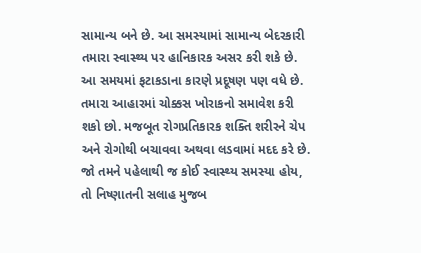સામાન્ય બને છે. આ સમસ્યામાં સામાન્ય બેદરકારી તમારા સ્વાસ્થ્ય પર હાનિકારક અસર કરી શકે છે. આ સમયમાં ફટાકડાના કારણે પ્રદૂષણ પણ વધે છે. તમારા આહારમાં ચોક્કસ ખોરાકનો સમાવેશ કરી શકો છો. મજબૂત રોગપ્રતિકારક શક્તિ શરીરને ચેપ અને રોગોથી બચાવવા અથવા લડવામાં મદદ કરે છે. જો તમને પહેલાથી જ કોઈ સ્વાસ્થ્ય સમસ્યા હોય, તો નિષ્ણાતની સલાહ મુજબ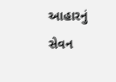આહારનું સેવન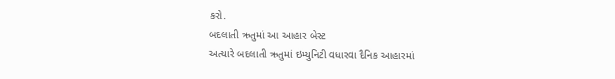કરો.
બદલાતી ઋતુમાં આ આહાર બેસ્ટ
અત્યારે બદલાતી ઋતુમાં ઇમ્યુનિટી વધારવા દૈનિક આહારમાં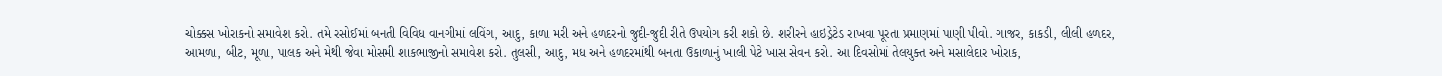ચોક્કસ ખોરાકનો સમાવેશ કરો. તમે રસોઈમાં બનતી વિવિધ વાનગીમાં લવિંગ, આદુ, કાળા મરી અને હળદરનો જુદી-જુદી રીતે ઉપયોગ કરી શકો છે. શરીરને હાઇડ્રેટેડ રાખવા પૂરતા પ્રમાણમાં પાણી પીવો. ગાજર, કાકડી, લીલી હળદર, આમળા, બીટ, મૂળા, પાલક અને મેથી જેવા મોસમી શાકભાજીનો સમાવેશ કરો. તુલસી, આદુ, મધ અને હળદરમાંથી બનતા ઉકાળાનું ખાલી પેટે ખાસ સેવન કરો. આ દિવસોમાં તેલયુક્ત અને મસાલેદાર ખોરાક,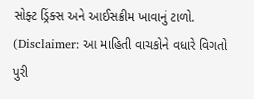સોફ્ટ ડ્રિંક્સ અને આઈસક્રીમ ખાવાનું ટાળો.
(Disclaimer: આ માહિતી વાચકોને વધારે વિગતો પુરી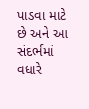પાડવા માટે છે અને આ સંદર્ભમાં વધારે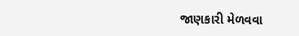જાણકારી મેળવવા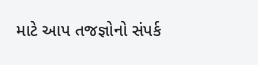માટે આપ તજજ્ઞોનો સંપર્ક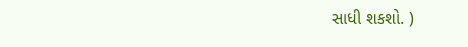સાધી શકશો. )